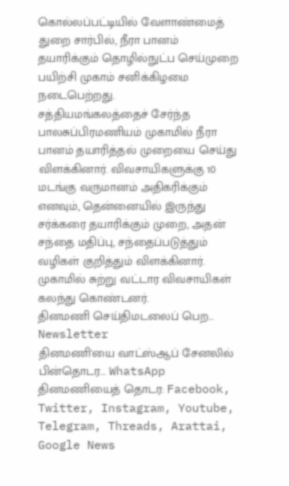கொல்லப்பட்டியில் வேளாண்மைத் துறை சார்பில், நீரா பானம் தயாரிக்கும் தொழில்நுட்ப செய்முறை பயிற்சி முகாம் சனிக்கிழமை நடைபெற்றது.
சத்தியமங்கலத்தைச் சேர்ந்த பாலசுப்பிரமணியம் முகாமில் நீரா பானம் தயாரித்தல் முறையை செய்து விளக்கினார். விவசாயிகளுக்கு 10 மடங்கு வருமானம் அதிகரிக்கும் எனவும், தென்னையில் இருந்து சர்க்கரை தயாரிக்கும் முறை, அதன் சந்தை மதிப்பு, சந்தைப்படுத்தும் வழிகள் குறித்தும் விளக்கினார். முகாமில் சுற்று வட்டார விவசாயிகள் கலந்து கொண்டனர்.
தினமணி செய்திமடலைப் பெற... Newsletter
தினமணி'யை வாட்ஸ்ஆப் சேனலில் பின்தொடர... WhatsApp
தினமணியைத் தொடர: Facebook, Twitter, Instagram, Youtube, Telegram, Threads, Arattai, Google News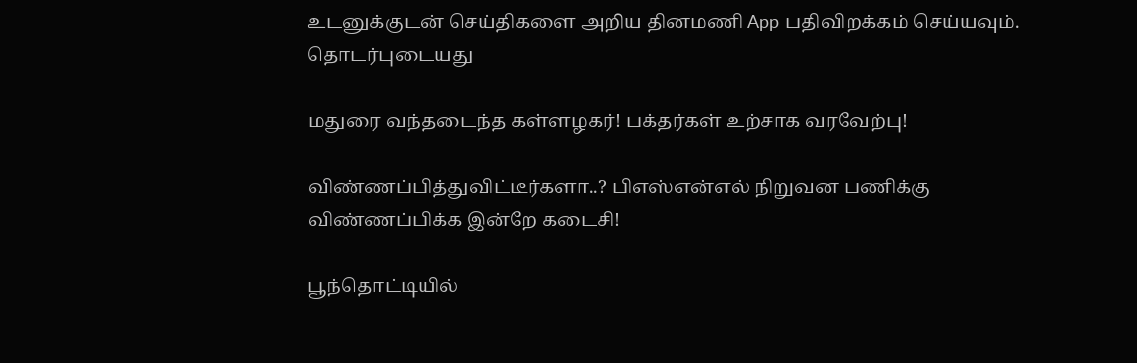உடனுக்குடன் செய்திகளை அறிய தினமணி App பதிவிறக்கம் செய்யவும்.
தொடர்புடையது

மதுரை வந்தடைந்த கள்ளழகர்! பக்தர்கள் உற்சாக வரவேற்பு!

விண்ணப்பித்துவிட்டீர்களா..? பிஎஸ்என்எல் நிறுவன பணிக்கு விண்ணப்பிக்க இன்றே கடைசி!

பூந்தொட்டியில்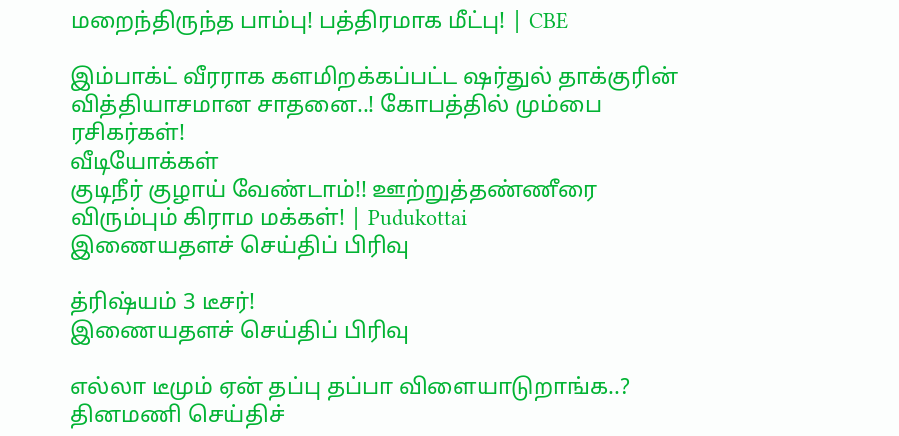மறைந்திருந்த பாம்பு! பத்திரமாக மீட்பு! | CBE

இம்பாக்ட் வீரராக களமிறக்கப்பட்ட ஷர்துல் தாக்குரின் வித்தியாசமான சாதனை..! கோபத்தில் மும்பை ரசிகர்கள்!
வீடியோக்கள்
குடிநீர் குழாய் வேண்டாம்!! ஊற்றுத்தண்ணீரை விரும்பும் கிராம மக்கள்! | Pudukottai
இணையதளச் செய்திப் பிரிவு

த்ரிஷ்யம் 3 டீசர்!
இணையதளச் செய்திப் பிரிவு

எல்லா டீமும் ஏன் தப்பு தப்பா விளையாடுறாங்க..?
தினமணி செய்திச்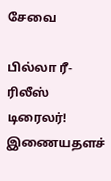சேவை

பில்லா ரீ-ரிலீஸ் டிரைலர்!
இணையதளச்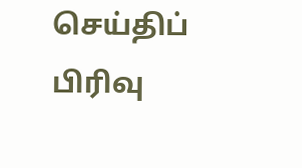செய்திப் பிரிவு